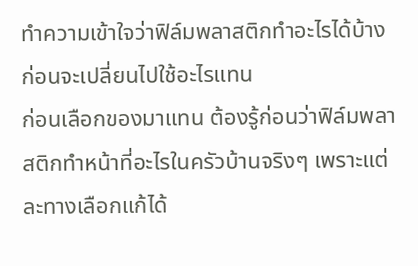ทำความเข้าใจว่าฟิล์มพลาสติกทำอะไรได้บ้าง ก่อนจะเปลี่ยนไปใช้อะไรแทน
ก่อนเลือกของมาแทน ต้องรู้ก่อนว่าฟิล์มพลาสติกทำหน้าที่อะไรในครัวบ้านจริงๆ เพราะแต่ละทางเลือกแก้ได้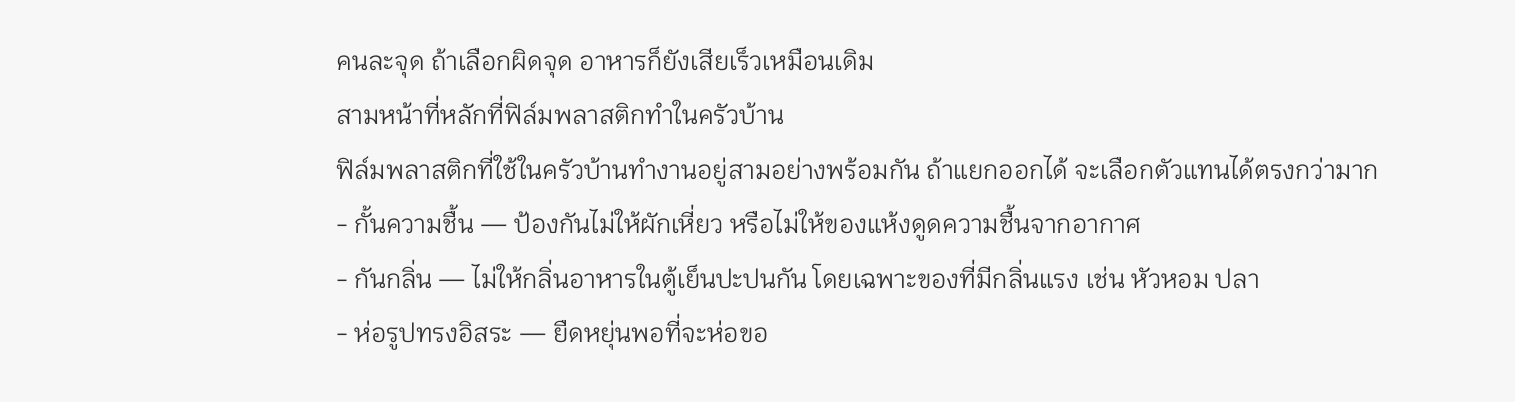คนละจุด ถ้าเลือกผิดจุด อาหารก็ยังเสียเร็วเหมือนเดิม
สามหน้าที่หลักที่ฟิล์มพลาสติกทำในครัวบ้าน
ฟิล์มพลาสติกที่ใช้ในครัวบ้านทำงานอยู่สามอย่างพร้อมกัน ถ้าแยกออกได้ จะเลือกตัวแทนได้ตรงกว่ามาก
- กั้นความชื้น — ป้องกันไม่ให้ผักเหี่ยว หรือไม่ให้ของแห้งดูดความชื้นจากอากาศ
- กันกลิ่น — ไม่ให้กลิ่นอาหารในตู้เย็นปะปนกัน โดยเฉพาะของที่มีกลิ่นแรง เช่น หัวหอม ปลา
- ห่อรูปทรงอิสระ — ยืดหยุ่นพอที่จะห่อขอ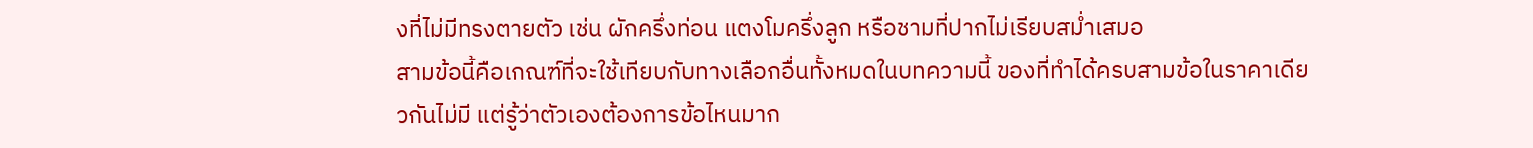งที่ไม่มีทรงตายตัว เช่น ผักครึ่งท่อน แตงโมครึ่งลูก หรือชามที่ปากไม่เรียบสม่ำเสมอ
สามข้อนี้คือเกณฑ์ที่จะใช้เทียบกับทางเลือกอื่นทั้งหมดในบทความนี้ ของที่ทำได้ครบสามข้อในราคาเดียวกันไม่มี แต่รู้ว่าตัวเองต้องการข้อไหนมาก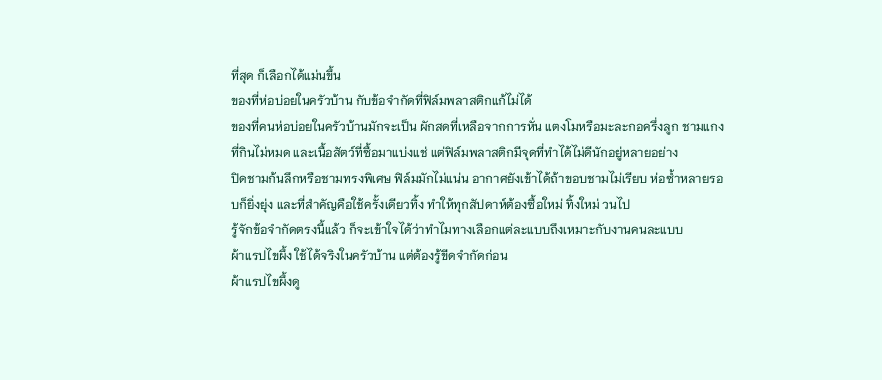ที่สุด ก็เลือกได้แม่นขึ้น
ของที่ห่อบ่อยในครัวบ้าน กับข้อจำกัดที่ฟิล์มพลาสติกแก้ไม่ได้
ของที่คนห่อบ่อยในครัวบ้านมักจะเป็น ผักสดที่เหลือจากการหั่น แตงโมหรือมะละกอครึ่งลูก ชามแกงที่กินไม่หมด และเนื้อสัตว์ที่ซื้อมาแบ่งแช่ แต่ฟิล์มพลาสติกมีจุดที่ทำได้ไม่ดีนักอยู่หลายอย่าง
ปิดชามก้นลึกหรือชามทรงพิเศษ ฟิล์มมักไม่แน่น อากาศยังเข้าได้ถ้าขอบชามไม่เรียบ ห่อซ้ำหลายรอบก็ยิ่งยุ่ง และที่สำคัญคือใช้ครั้งเดียวทิ้ง ทำให้ทุกสัปดาห์ต้องซื้อใหม่ ทิ้งใหม่ วนไป
รู้จักข้อจำกัดตรงนี้แล้ว ก็จะเข้าใจได้ว่าทำไมทางเลือกแต่ละแบบถึงเหมาะกับงานคนละแบบ
ผ้าแรปไขผึ้ง ใช้ได้จริงในครัวบ้าน แต่ต้องรู้ขีดจำกัดก่อน
ผ้าแรปไขผึ้งดู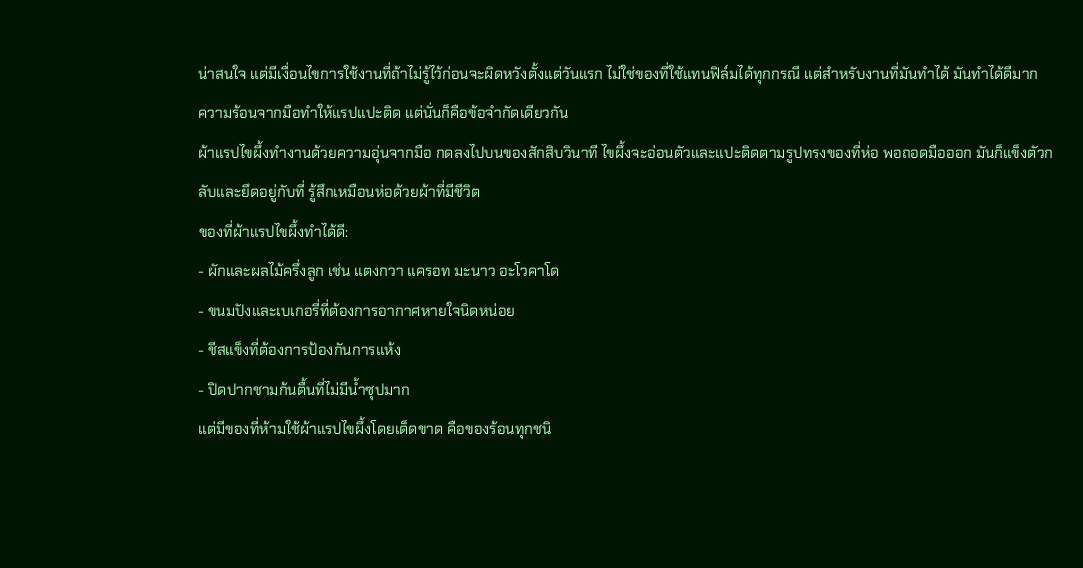น่าสนใจ แต่มีเงื่อนไขการใช้งานที่ถ้าไม่รู้ไว้ก่อนจะผิดหวังตั้งแต่วันแรก ไม่ใช่ของที่ใช้แทนฟิล์มได้ทุกกรณี แต่สำหรับงานที่มันทำได้ มันทำได้ดีมาก
ความร้อนจากมือทำให้แรปแปะติด แต่นั่นก็คือข้อจำกัดเดียวกัน
ผ้าแรปไขผึ้งทำงานด้วยความอุ่นจากมือ กดลงไปบนของสักสิบวินาที ไขผึ้งจะอ่อนตัวและแปะติดตามรูปทรงของที่ห่อ พอถอดมือออก มันก็แข็งตัวกลับและยึดอยู่กับที่ รู้สึกเหมือนห่อด้วยผ้าที่มีชีวิต
ของที่ผ้าแรปไขผึ้งทำได้ดี:
- ผักและผลไม้ครึ่งลูก เช่น แตงกวา แครอท มะนาว อะโวคาโด
- ขนมปังและเบเกอรี่ที่ต้องการอากาศหายใจนิดหน่อย
- ชีสแข็งที่ต้องการป้องกันการแห้ง
- ปิดปากชามก้นตื้นที่ไม่มีน้ำซุปมาก
แต่มีของที่ห้ามใช้ผ้าแรปไขผึ้งโดยเด็ดขาด คือของร้อนทุกชนิ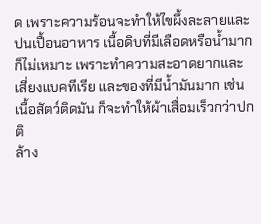ด เพราะความร้อนจะทำให้ไขผึ้งละลายและปนเปื้อนอาหาร เนื้อดิบที่มีเลือดหรือน้ำมากก็ไม่เหมาะ เพราะทำความสะอาดยากและเสี่ยงแบคทีเรีย และของที่มีน้ำมันมาก เช่น เนื้อสัตว์ติดมัน ก็จะทำให้ผ้าเสื่อมเร็วกว่าปกติ
ล้าง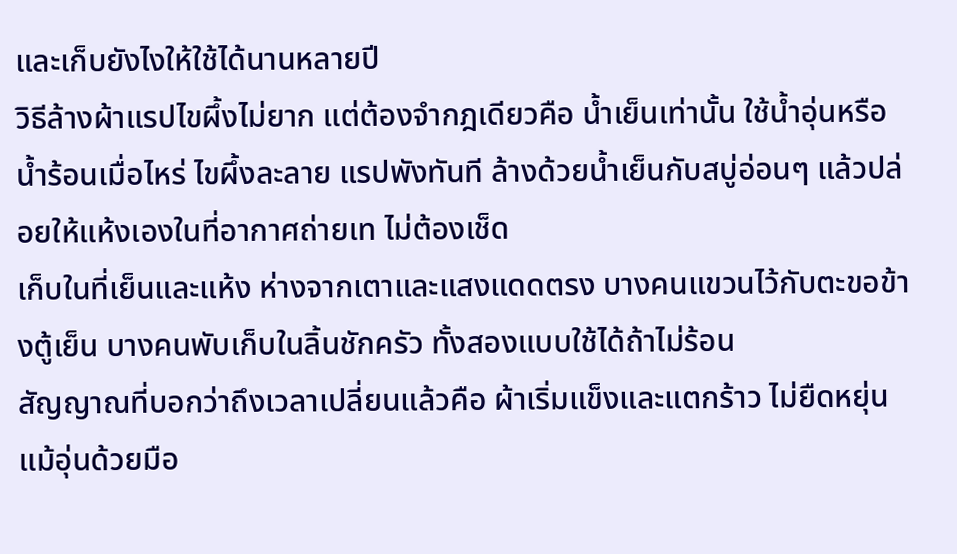และเก็บยังไงให้ใช้ได้นานหลายปี
วิธีล้างผ้าแรปไขผึ้งไม่ยาก แต่ต้องจำกฎเดียวคือ น้ำเย็นเท่านั้น ใช้น้ำอุ่นหรือน้ำร้อนเมื่อไหร่ ไขผึ้งละลาย แรปพังทันที ล้างด้วยน้ำเย็นกับสบู่อ่อนๆ แล้วปล่อยให้แห้งเองในที่อากาศถ่ายเท ไม่ต้องเช็ด
เก็บในที่เย็นและแห้ง ห่างจากเตาและแสงแดดตรง บางคนแขวนไว้กับตะขอข้างตู้เย็น บางคนพับเก็บในลิ้นชักครัว ทั้งสองแบบใช้ได้ถ้าไม่ร้อน
สัญญาณที่บอกว่าถึงเวลาเปลี่ยนแล้วคือ ผ้าเริ่มแข็งและแตกร้าว ไม่ยืดหยุ่นแม้อุ่นด้วยมือ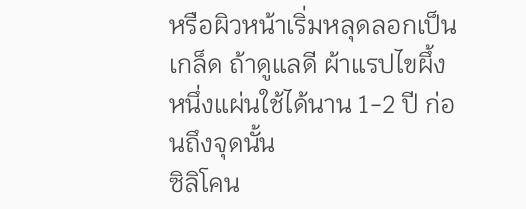หรือผิวหน้าเริ่มหลุดลอกเป็นเกล็ด ถ้าดูแลดี ผ้าแรปไขผึ้งหนึ่งแผ่นใช้ได้นาน 1-2 ปี ก่อนถึงจุดนั้น
ซิลิโคน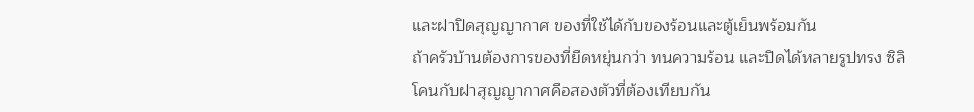และฝาปิดสุญญากาศ ของที่ใช้ได้กับของร้อนและตู้เย็นพร้อมกัน
ถ้าครัวบ้านต้องการของที่ยืดหยุ่นกว่า ทนความร้อน และปิดได้หลายรูปทรง ซิลิโคนกับฝาสุญญากาศคือสองตัวที่ต้องเทียบกัน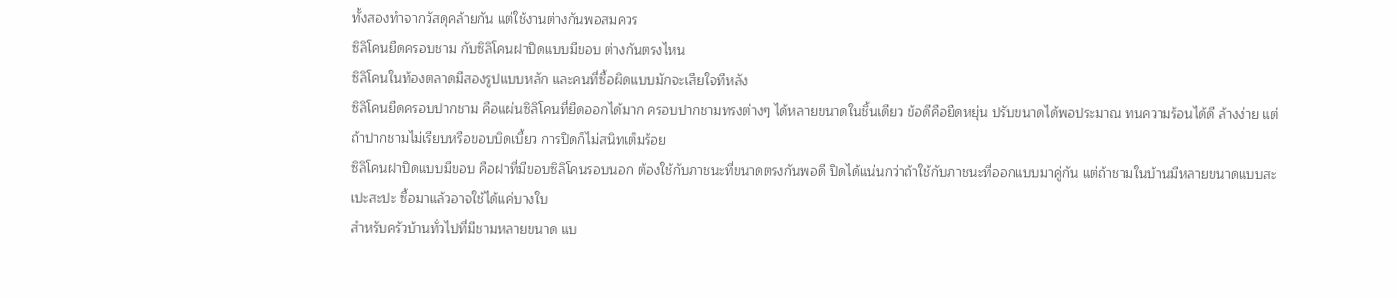ทั้งสองทำจากวัสดุคล้ายกัน แต่ใช้งานต่างกันพอสมควร
ซิลิโคนยืดครอบชาม กับซิลิโคนฝาปิดแบบมีขอบ ต่างกันตรงไหน
ซิลิโคนในท้องตลาดมีสองรูปแบบหลัก และคนที่ซื้อผิดแบบมักจะเสียใจทีหลัง
ซิลิโคนยืดครอบปากชาม คือแผ่นซิลิโคนที่ยืดออกได้มาก ครอบปากชามทรงต่างๆ ได้หลายขนาดในชิ้นเดียว ข้อดีคือยืดหยุ่น ปรับขนาดได้พอประมาณ ทนความร้อนได้ดี ล้างง่าย แต่ถ้าปากชามไม่เรียบหรือขอบบิดเบี้ยว การปิดก็ไม่สนิทเต็มร้อย
ซิลิโคนฝาปิดแบบมีขอบ คือฝาที่มีขอบซิลิโคนรอบนอก ต้องใช้กับภาชนะที่ขนาดตรงกันพอดี ปิดได้แน่นกว่าถ้าใช้กับภาชนะที่ออกแบบมาคู่กัน แต่ถ้าชามในบ้านมีหลายขนาดแบบสะเปะสะปะ ซื้อมาแล้วอาจใช้ได้แค่บางใบ
สำหรับครัวบ้านทั่วไปที่มีชามหลายขนาด แบ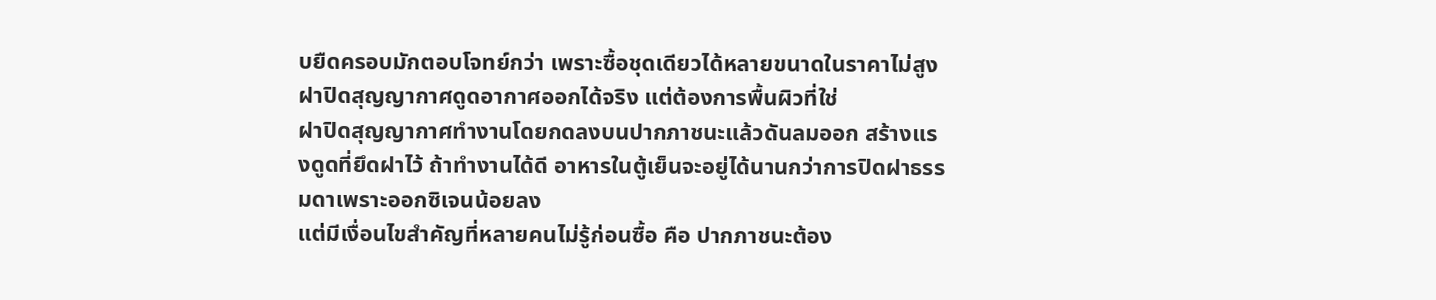บยืดครอบมักตอบโจทย์กว่า เพราะซื้อชุดเดียวได้หลายขนาดในราคาไม่สูง
ฝาปิดสุญญากาศดูดอากาศออกได้จริง แต่ต้องการพื้นผิวที่ใช่
ฝาปิดสุญญากาศทำงานโดยกดลงบนปากภาชนะแล้วดันลมออก สร้างแรงดูดที่ยึดฝาไว้ ถ้าทำงานได้ดี อาหารในตู้เย็นจะอยู่ได้นานกว่าการปิดฝาธรรมดาเพราะออกซิเจนน้อยลง
แต่มีเงื่อนไขสำคัญที่หลายคนไม่รู้ก่อนซื้อ คือ ปากภาชนะต้อง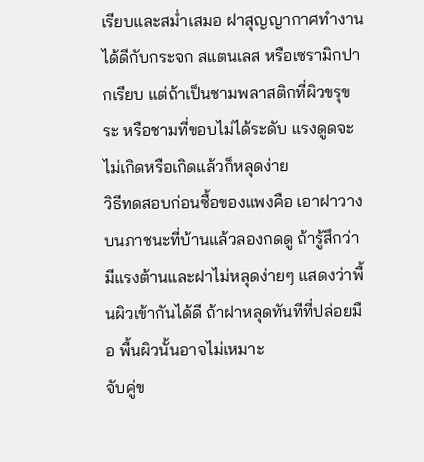เรียบและสม่ำเสมอ ฝาสุญญากาศทำงานได้ดีกับกระจก สแตนเลส หรือเซรามิกปากเรียบ แต่ถ้าเป็นชามพลาสติกที่ผิวขรุขระ หรือชามที่ขอบไม่ได้ระดับ แรงดูดจะไม่เกิดหรือเกิดแล้วก็หลุดง่าย
วิธีทดสอบก่อนซื้อของแพงคือ เอาฝาวางบนภาชนะที่บ้านแล้วลองกดดู ถ้ารู้สึกว่ามีแรงต้านและฝาไม่หลุดง่ายๆ แสดงว่าพื้นผิวเข้ากันได้ดี ถ้าฝาหลุดทันทีที่ปล่อยมือ พื้นผิวนั้นอาจไม่เหมาะ
จับคู่ข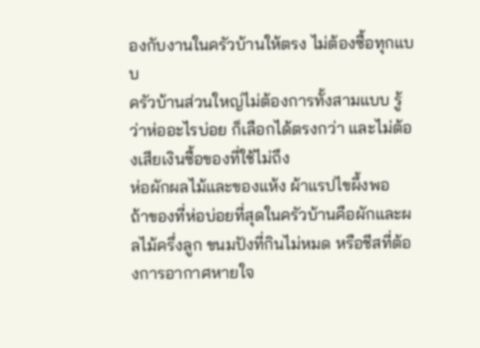องกับงานในครัวบ้านให้ตรง ไม่ต้องซื้อทุกแบบ
ครัวบ้านส่วนใหญ่ไม่ต้องการทั้งสามแบบ รู้ว่าห่ออะไรบ่อย ก็เลือกได้ตรงกว่า และไม่ต้องเสียเงินซื้อของที่ใช้ไม่ถึง
ห่อผักผลไม้และของแห้ง ผ้าแรปไขผึ้งพอ
ถ้าของที่ห่อบ่อยที่สุดในครัวบ้านคือผักและผลไม้ครึ่งลูก ขนมปังที่กินไม่หมด หรือชีสที่ต้องการอากาศหายใจ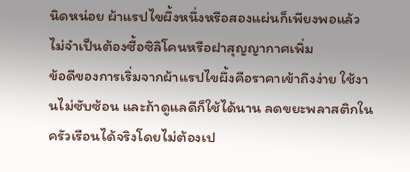นิดหน่อย ผ้าแรปไขผึ้งหนึ่งหรือสองแผ่นก็เพียงพอแล้ว ไม่จำเป็นต้องซื้อซิลิโคนหรือฝาสุญญากาศเพิ่ม
ข้อดีของการเริ่มจากผ้าแรปไขผึ้งคือราคาเข้าถึงง่าย ใช้งานไม่ซับซ้อน และถ้าดูแลดีก็ใช้ได้นาน ลดขยะพลาสติกในครัวเรือนได้จริงโดยไม่ต้องเป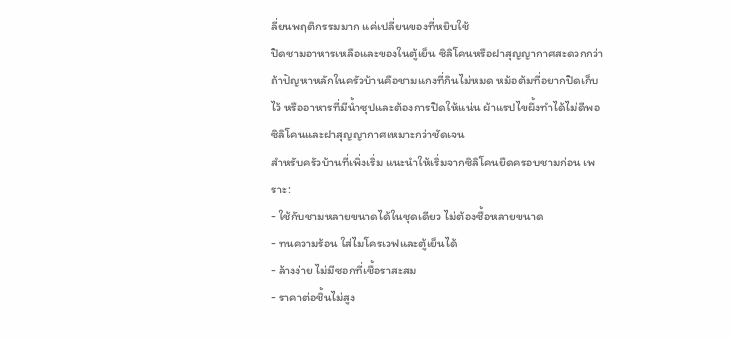ลี่ยนพฤติกรรมมาก แค่เปลี่ยนของที่หยิบใช้
ปิดชามอาหารเหลือและของในตู้เย็น ซิลิโคนหรือฝาสุญญากาศสะดวกกว่า
ถ้าปัญหาหลักในครัวบ้านคือชามแกงที่กินไม่หมด หม้อต้มที่อยากปิดเก็บไว้ หรืออาหารที่มีน้ำซุปและต้องการปิดให้แน่น ผ้าแรปไขผึ้งทำได้ไม่ดีพอ ซิลิโคนและฝาสุญญากาศเหมาะกว่าชัดเจน
สำหรับครัวบ้านที่เพิ่งเริ่ม แนะนำให้เริ่มจากซิลิโคนยืดครอบชามก่อน เพราะ:
- ใช้กับชามหลายขนาดได้ในชุดเดียว ไม่ต้องซื้อหลายขนาด
- ทนความร้อน ใส่ไมโครเวฟและตู้เย็นได้
- ล้างง่าย ไม่มีซอกที่เชื้อราสะสม
- ราคาต่อชิ้นไม่สูง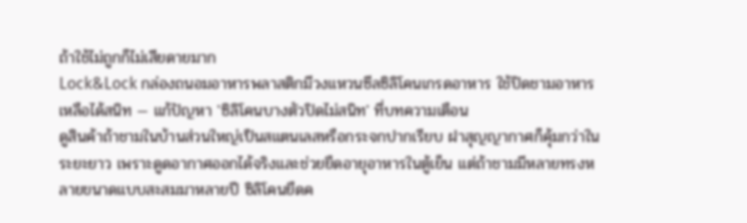ถ้าใช้ไม่ถูกก็ไม่เสียดายมาก
Lock&Lock กล่องถนอมอาหารพลาสติกมีวงแหวนซีลซิลิโคนเกรดอาหาร ใช้ปิดชามอาหารเหลือได้สนิท — แก้ปัญหา 'ซิลิโคนบางตัวปิดไม่สนิท' ที่บทความเตือน
ดูสินค้าถ้าชามในบ้านส่วนใหญ่เป็นสแตนเลสหรือกระจกปากเรียบ ฝาสุญญากาศก็คุ้มกว่าในระยะยาว เพราะดูดอากาศออกได้จริงและช่วยยืดอายุอาหารในตู้เย็น แต่ถ้าชามมีหลายทรงหลายขนาดแบบสะสมมาหลายปี ซิลิโคนยืดค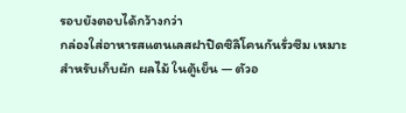รอบยังตอบได้กว้างกว่า
กล่องใส่อาหารสแตนเลสฝาปิดซิลิโคนกันรั่วซึม เหมาะสำหรับเก็บผัก ผลไม้ ในตู้เย็น — ตัวอ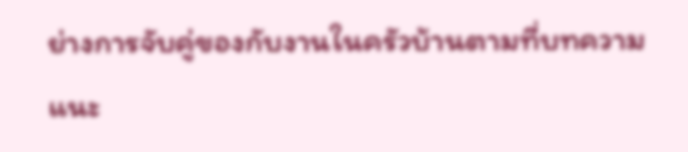ย่างการจับคู่ของกับงานในครัวบ้านตามที่บทความแนะ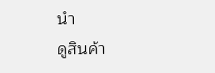นำ
ดูสินค้า